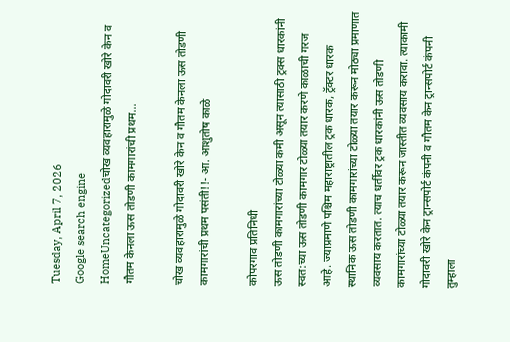Tuesday, April 7, 2026
Google search engine
HomeUncategorizedचोख व्यवहारामुळे गोदावरी खोरे केन व गौतम केनला ऊस तोडणी कामगारांची प्रथम...

चोख व्यवहारामुळे गोदावरी खोरे केन व गौतम केनला ऊस तोडणी कामगारांची प्रथम पसंती!!- आ. आशुतोष काळे

कोपरगाव प्रतिनिधी
ऊस तोडणी कामगारांच्या टोळ्या कमी असून त्यासाठी ट्रक्स धारकांनी स्वत:च्या ऊस तोडणी कामगार टोळ्या तयार करणे काळाची गरज आहे. ज्याप्रमाणे पश्चिम महाराष्ट्रातील ट्रक धारक, ट्रॅक्टर धारक स्थानिक ऊस तोडणी कामगारांच्या टोळ्या तयार करून मोठ्या प्रमाणात व्यवसाय करतात. त्याच धर्तीवर ट्रक धारकांनी ऊस तोडणी कामगारांच्या टोळ्या तयार करून जास्तीत व्यवसाय करावा. त्याकामी गोदावरी खोरे केन ट्रान्सपोर्ट कंपनी व गौतम केन ट्रान्सपोर्ट कंपनी तुम्हाला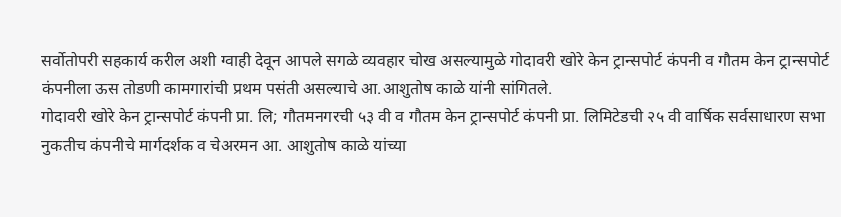सर्वोतोपरी सहकार्य करील अशी ग्वाही देवून आपले सगळे व्यवहार चोख असल्यामुळे गोदावरी खोरे केन ट्रान्सपोर्ट कंपनी व गौतम केन ट्रान्सपोर्ट कंपनीला ऊस तोडणी कामगारांची प्रथम पसंती असल्याचे आ.आशुतोष काळे यांनी सांगितले.
गोदावरी खोरे केन ट्रान्सपोर्ट कंपनी प्रा. लि; गौतमनगरची ५३ वी व गौतम केन ट्रान्सपोर्ट कंपनी प्रा. लिमिटेडची २५ वी वार्षिक सर्वसाधारण सभा नुकतीच कंपनीचे मार्गदर्शक व चेअरमन आ. आशुतोष काळे यांच्या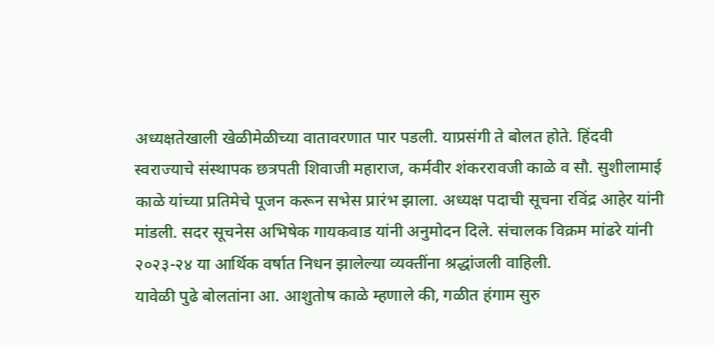अध्यक्षतेखाली खेळीमेळीच्या वातावरणात पार पडली. याप्रसंगी ते बोलत होते. हिंदवी स्वराज्याचे संस्थापक छत्रपती शिवाजी महाराज, कर्मवीर शंकररावजी काळे व सौ. सुशीलामाई काळे यांच्या प्रतिमेचे पूजन करून सभेस प्रारंभ झाला. अध्यक्ष पदाची सूचना रविंद्र आहेर यांनी मांडली. सदर सूचनेस अभिषेक गायकवाड यांनी अनुमोदन दिले. संचालक विक्रम मांढरे यांनी २०२३-२४ या आर्थिक वर्षात निधन झालेल्या व्यक्तींना श्रद्धांजली वाहिली.
यावेळी पुढे बोलतांना आ. आशुतोष काळे म्हणाले की, गळीत हंगाम सुरु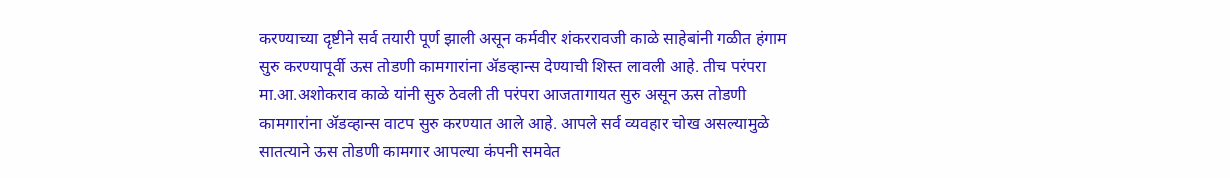करण्याच्या दृष्टीने सर्व तयारी पूर्ण झाली असून कर्मवीर शंकररावजी काळे साहेबांनी गळीत हंगाम सुरु करण्यापूर्वी ऊस तोडणी कामगारांना ॲडव्हान्स देण्याची शिस्त लावली आहे. तीच परंपरा मा.आ.अशोकराव काळे यांनी सुरु ठेवली ती परंपरा आजतागायत सुरु असून ऊस तोडणी कामगारांना ॲडव्हान्स वाटप सुरु करण्यात आले आहे. आपले सर्व व्यवहार चोख असल्यामुळे सातत्याने ऊस तोडणी कामगार आपल्या कंपनी समवेत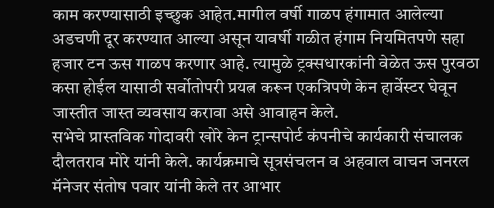काम करण्यासाठी इच्छुक आहेत.मागील वर्षी गाळप हंगामात आलेल्या अडचणी दूर करण्यात आल्या असून यावर्षी गळीत हंगाम नियमितपणे सहा हजार टन ऊस गाळप करणार आहे. त्यामुळे ट्रक्सधारकांनी वेळेत ऊस पुरवठा कसा होईल यासाठी सर्वोतोपरी प्रयत्न करून एकत्रिपणे केन हार्वेस्टर घेवून जास्तीत जास्त व्यवसाय करावा असे आवाहन केले.
सभेचे प्रास्तविक गोदावरी खोरे केन ट्रान्सपोर्ट कंपनीचे कार्यकारी संचालक दौलतराव मोरे यांनी केले. कार्यक्रमाचे सूत्रसंचलन व अहवाल वाचन जनरल मॅनेजर संतोष पवार यांनी केले तर आभार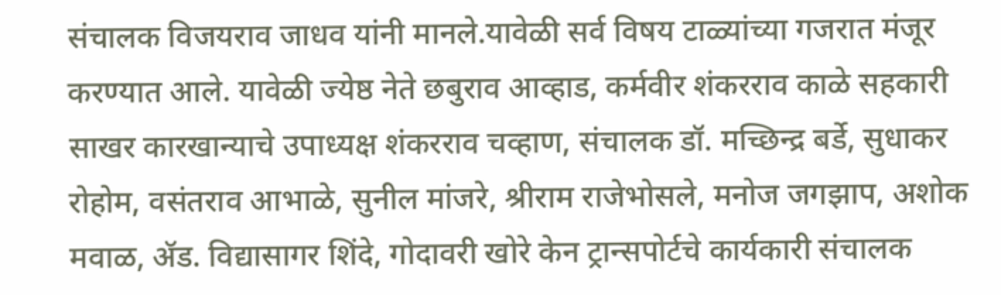संचालक विजयराव जाधव यांनी मानले.यावेळी सर्व विषय टाळ्यांच्या गजरात मंजूर करण्यात आले. यावेळी ज्येष्ठ नेते छबुराव आव्हाड, कर्मवीर शंकरराव काळे सहकारी साखर कारखान्याचे उपाध्यक्ष शंकरराव चव्हाण, संचालक डॉ. मच्छिन्द्र बर्डे, सुधाकर रोहोम, वसंतराव आभाळे, सुनील मांजरे, श्रीराम राजेभोसले, मनोज जगझाप, अशोक मवाळ, ॲड. विद्यासागर शिंदे, गोदावरी खोरे केन ट्रान्सपोर्टचे कार्यकारी संचालक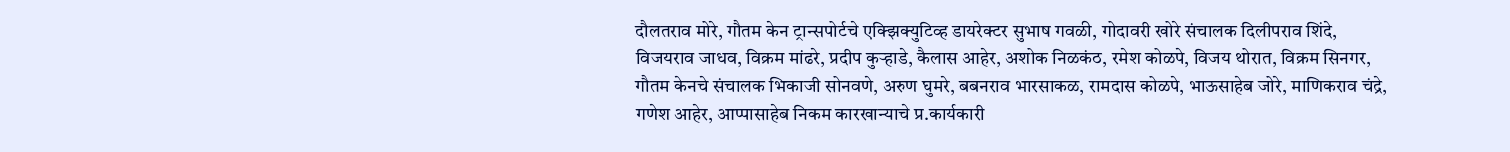दौलतराव मोरे, गौतम केन ट्रान्सपोर्टचे एक्झिक्युटिव्ह डायरेक्टर सुभाष गवळी, गोदावरी खोरे संचालक दिलीपराव शिंदे, विजयराव जाधव, विक्रम मांढरे, प्रदीप कुऱ्हाडे, कैलास आहेर, अशोक निळकंठ, रमेश कोळपे, विजय थोरात, विक्रम सिनगर, गौतम केनचे संचालक भिकाजी सोनवणे, अरुण घुमरे, बबनराव भारसाकळ, रामदास कोळपे, भाऊसाहेब जोरे, माणिकराव चंद्रे, गणेश आहेर, आप्पासाहेब निकम कारखान्याचे प्र.कार्यकारी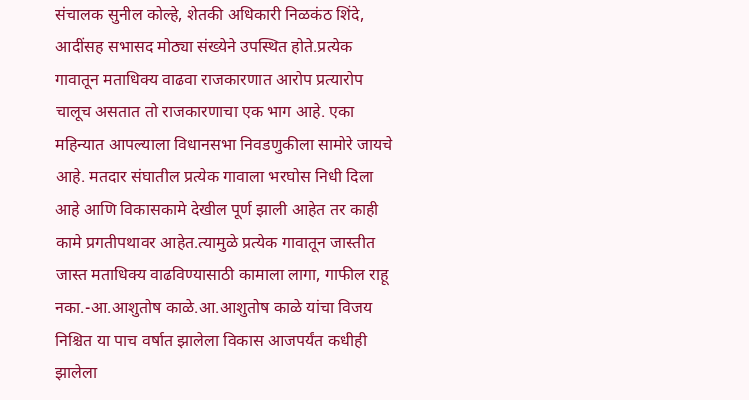संचालक सुनील कोल्हे, शेतकी अधिकारी निळकंठ शिंदे, आदींसह सभासद मोठ्या संख्येने उपस्थित होते.प्रत्येक गावातून मताधिक्य वाढवा राजकारणात आरोप प्रत्यारोप चालूच असतात तो राजकारणाचा एक भाग आहे. एका महिन्यात आपल्याला विधानसभा निवडणुकीला सामोरे जायचे आहे. मतदार संघातील प्रत्येक गावाला भरघोस निधी दिला आहे आणि विकासकामे देखील पूर्ण झाली आहेत तर काही कामे प्रगतीपथावर आहेत.त्यामुळे प्रत्येक गावातून जास्तीत जास्त मताधिक्य वाढविण्यासाठी कामाला लागा, गाफील राहू नका.-आ.आशुतोष काळे.आ.आशुतोष काळे यांचा विजय निश्चित या पाच वर्षात झालेला विकास आजपर्यंत कधीही झालेला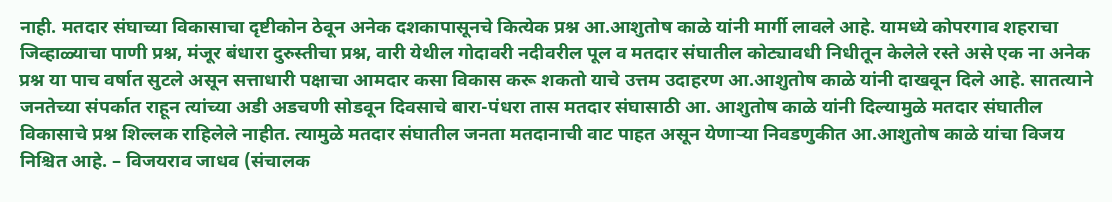नाही. मतदार संघाच्या विकासाचा दृष्टीकोन ठेवून अनेक दशकापासूनचे कित्येक प्रश्न आ.आशुतोष काळे यांनी मार्गी लावले आहे. यामध्ये कोपरगाव शहराचा जिव्हाळ्याचा पाणी प्रश्न, मंजूर बंधारा दुरुस्तीचा प्रश्न, वारी येथील गोदावरी नदीवरील पूल व मतदार संघातील कोट्यावधी निधीतून केलेले रस्ते असे एक ना अनेक प्रश्न या पाच वर्षात सुटले असून सत्ताधारी पक्षाचा आमदार कसा विकास करू शकतो याचे उत्तम उदाहरण आ.आशुतोष काळे यांनी दाखवून दिले आहे. सातत्याने जनतेच्या संपर्कात राहून त्यांच्या अडी अडचणी सोडवून दिवसाचे बारा-पंधरा तास मतदार संघासाठी आ. आशुतोष काळे यांनी दिल्यामुळे मतदार संघातील विकासाचे प्रश्न शिल्लक राहिलेले नाहीत. त्यामुळे मतदार संघातील जनता मतदानाची वाट पाहत असून येणाऱ्या निवडणुकीत आ.आशुतोष काळे यांचा विजय निश्चित आहे. – विजयराव जाधव (संचालक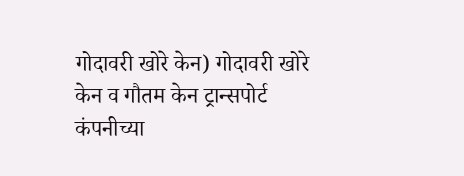गोदावरी खोरे केन) गोदावरी खोरे केन व गौतम केन ट्रान्सपोर्ट कंपनीच्या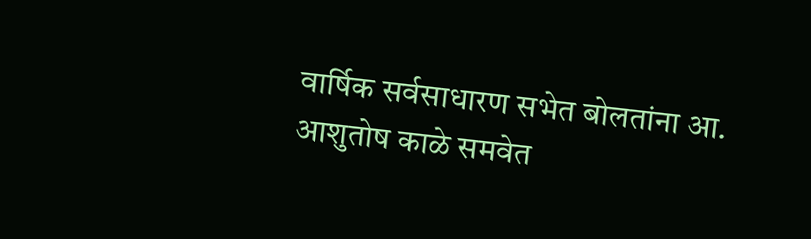वार्षिक सर्वसाधारण सभेत बोलतांना आ. आशुतोष काळे समवेत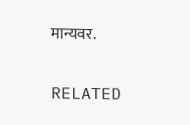मान्यवर.

RELATED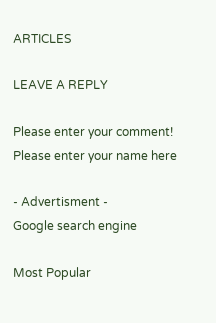ARTICLES

LEAVE A REPLY

Please enter your comment!
Please enter your name here

- Advertisment -
Google search engine

Most Popular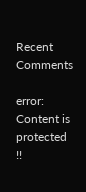Recent Comments

error: Content is protected !!